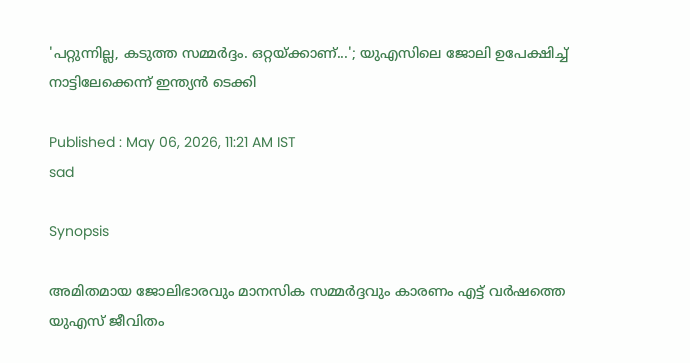'പറ്റുന്നില്ല, കടുത്ത സമ്മർദ്ദം. ഒറ്റയ്ക്കാണ്...'; യുഎസിലെ ജോലി ഉപേക്ഷിച്ച് നാട്ടിലേക്കെന്ന് ഇന്ത്യൻ ടെക്കി

Published : May 06, 2026, 11:21 AM IST
sad

Synopsis

അമിതമായ ജോലിഭാരവും മാനസിക സമ്മർദ്ദവും കാരണം എട്ട് വർഷത്തെ യുഎസ് ജീവിതം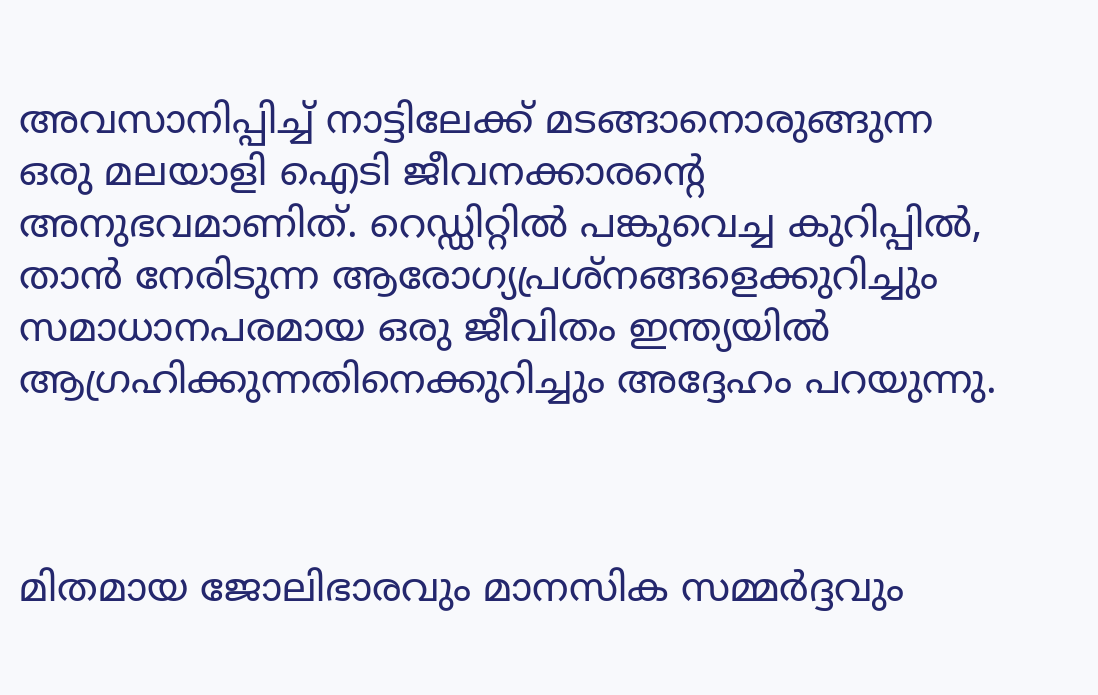അവസാനിപ്പിച്ച് നാട്ടിലേക്ക് മടങ്ങാനൊരുങ്ങുന്ന ഒരു മലയാളി ഐടി ജീവനക്കാരന്റെ അനുഭവമാണിത്. റെഡ്ഡിറ്റിൽ പങ്കുവെച്ച കുറിപ്പിൽ, താൻ നേരിടുന്ന ആരോഗ്യപ്രശ്നങ്ങളെക്കുറിച്ചും സമാധാനപരമായ ഒരു ജീവിതം ഇന്ത്യയിൽ ആഗ്രഹിക്കുന്നതിനെക്കുറിച്ചും അദ്ദേഹം പറയുന്നു.



മിതമായ ജോലിഭാരവും മാനസിക സമ്മർദ്ദവും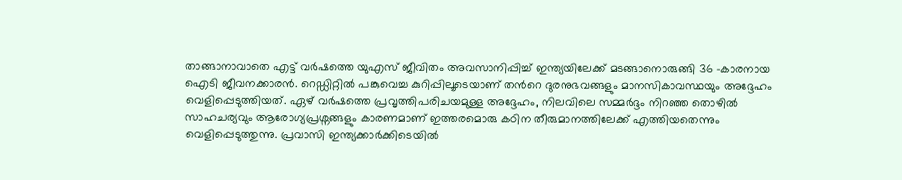താങ്ങാനാവാതെ എട്ട് വർഷത്തെ യുഎസ് ജീവിതം അവസാനിപ്പിച്ച് ഇന്ത്യയിലേക്ക് മടങ്ങാനൊരുങ്ങി 36 -കാരനായ ഐടി ജീവനക്കാരൻ. റെഡ്ഡിറ്റിൽ പങ്കുവെച്ച കുറിപ്പിലൂടെയാണ് തന്‍റെ ദുരനുഭവങ്ങളും മാനസികാവസ്ഥയും അദ്ദേഹം വെളിപ്പെടുത്തിയത്. ഏഴ് വർഷത്തെ പ്രവൃത്തിപരിചയമുള്ള അദ്ദേഹം, നിലവിലെ സമ്മർദ്ദം നിറഞ്ഞ തൊഴിൽ സാഹചര്യവും ആരോഗ്യപ്രശ്നങ്ങളും കാരണമാണ് ഇത്തരമൊരു കഠിന തീരുമാനത്തിലേക്ക് എത്തിയതെന്നും വെളിപ്പെടുത്തുന്നു. പ്രവാസി ഇന്ത്യക്കാർക്കിടെയിൽ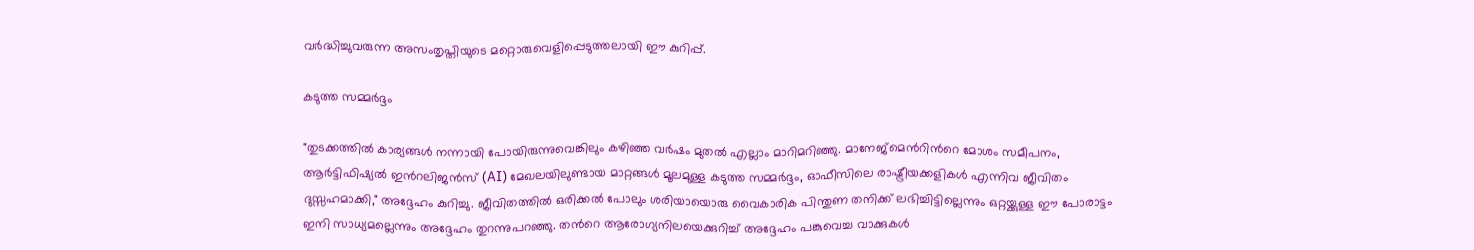വർദ്ധിച്ചുവരുന്ന അസംതൃപ്തിയുടെ മറ്റൊരുവെളിപ്പെടുത്തലായി ഈ കുറിപ്പ്.

കടുത്ത സമ്മർദ്ദം

"തുടക്കത്തിൽ കാര്യങ്ങൾ നന്നായി പോയിരുന്നുവെങ്കിലും കഴിഞ്ഞ വർഷം മുതൽ എല്ലാം മാറിമറിഞ്ഞു. മാനേജ്‌മെന്‍റിന്‍റെ മോശം സമീപനം, ആർട്ടിഫിഷ്യൽ ഇന്‍റലിജൻസ് (AI) മേഖലയിലുണ്ടായ മാറ്റങ്ങൾ മൂലമുള്ള കടുത്ത സമ്മർദ്ദം, ഓഫീസിലെ രാഷ്ട്രീയക്കളികൾ എന്നിവ ജീവിതം ദുസ്സഹമാക്കി," അദ്ദേഹം കുറിച്ചു. ജീവിതത്തിൽ ഒരിക്കൽ പോലും ശരിയായൊരു വൈകാരിക പിന്തുണ തനിക്ക് ലഭിച്ചിട്ടില്ലെന്നും ഒറ്റയ്ക്കുള്ള ഈ പോരാട്ടം ഇനി സാധ്യമല്ലെന്നും അദ്ദേഹം തുറന്നുപറഞ്ഞു. തന്‍റെ ആരോഗ്യനിലയെക്കുറിച്ച് അദ്ദേഹം പങ്കുവെച്ച വാക്കുകൾ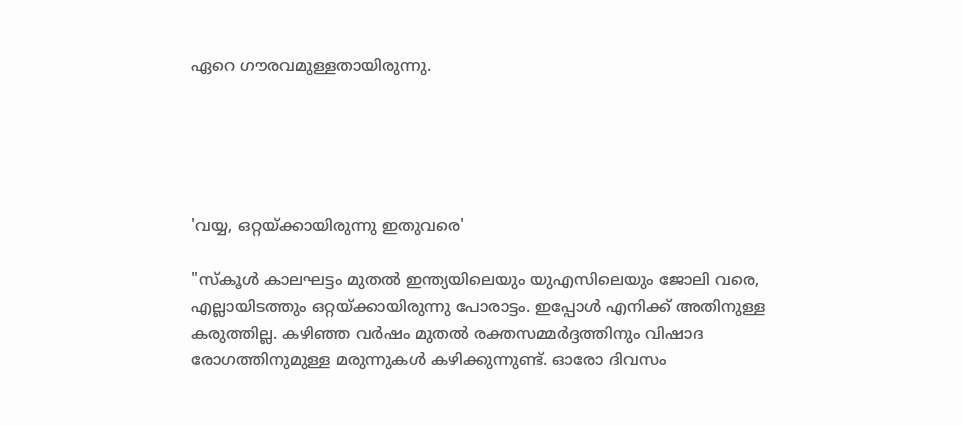ഏറെ ഗൗരവമുള്ളതായിരുന്നു.





'വയ്യ, ഒറ്റയ്ക്കായിരുന്നു ഇതുവരെ'

"സ്കൂൾ കാലഘട്ടം മുതൽ ഇന്ത്യയിലെയും യുഎസിലെയും ജോലി വരെ, എല്ലായിടത്തും ഒറ്റയ്ക്കായിരുന്നു പോരാട്ടം. ഇപ്പോൾ എനിക്ക് അതിനുള്ള കരുത്തില്ല. കഴിഞ്ഞ വർഷം മുതൽ രക്തസമ്മർദ്ദത്തിനും വിഷാദ രോഗത്തിനുമുള്ള മരുന്നുകൾ കഴിക്കുന്നുണ്ട്. ഓരോ ദിവസം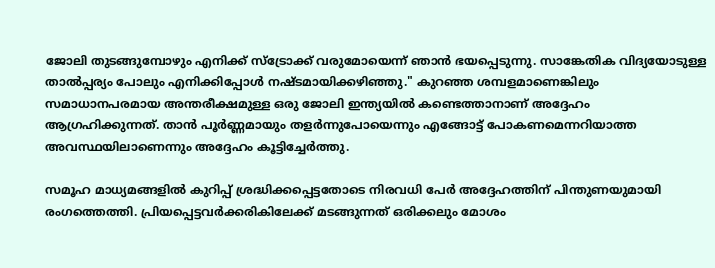ജോലി തുടങ്ങുമ്പോഴും എനിക്ക് സ്ട്രോക്ക് വരുമോയെന്ന് ഞാൻ ഭയപ്പെടുന്നു. സാങ്കേതിക വിദ്യയോടുള്ള താൽപ്പര്യം പോലും എനിക്കിപ്പോൾ നഷ്ടമായിക്കഴിഞ്ഞു." കുറഞ്ഞ ശമ്പളമാണെങ്കിലും സമാധാനപരമായ അന്തരീക്ഷമുള്ള ഒരു ജോലി ഇന്ത്യയിൽ കണ്ടെത്താനാണ് അദ്ദേഹം ആഗ്രഹിക്കുന്നത്. താൻ പൂർണ്ണമായും തളർന്നുപോയെന്നും എങ്ങോട്ട് പോകണമെന്നറിയാത്ത അവസ്ഥയിലാണെന്നും അദ്ദേഹം കൂട്ടിച്ചേർത്തു.

സമൂഹ മാധ്യമങ്ങളിൽ കുറിപ്പ് ശ്രദ്ധിക്കപ്പെട്ടതോടെ നിരവധി പേർ അദ്ദേഹത്തിന് പിന്തുണയുമായി രംഗത്തെത്തി. പ്രിയപ്പെട്ടവർക്കരികിലേക്ക് മടങ്ങുന്നത് ഒരിക്കലും മോശം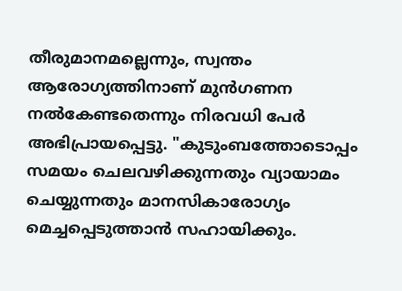തീരുമാനമല്ലെന്നും, സ്വന്തം ആരോഗ്യത്തിനാണ് മുൻഗണന നൽകേണ്ടതെന്നും നിരവധി പേർ അഭിപ്രായപ്പെട്ടു. "കുടുംബത്തോടൊപ്പം സമയം ചെലവഴിക്കുന്നതും വ്യായാമം ചെയ്യുന്നതും മാനസികാരോഗ്യം മെച്ചപ്പെടുത്താൻ സഹായിക്കും.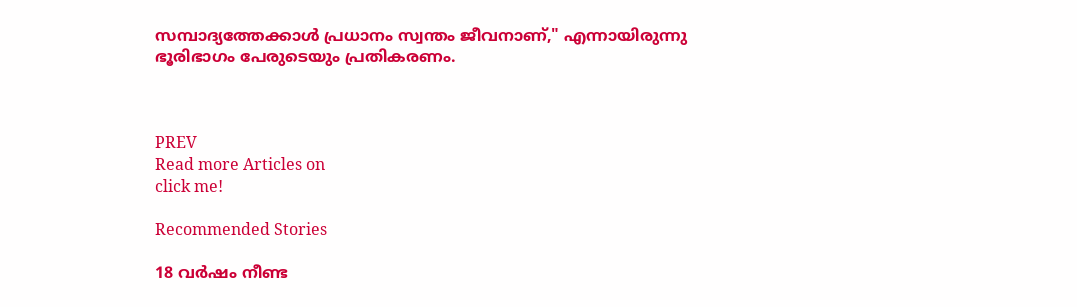സമ്പാദ്യത്തേക്കാൾ പ്രധാനം സ്വന്തം ജീവനാണ്," എന്നായിരുന്നു ഭൂരിഭാഗം പേരുടെയും പ്രതികരണം.



PREV
Read more Articles on
click me!

Recommended Stories

18 വർഷം നീണ്ട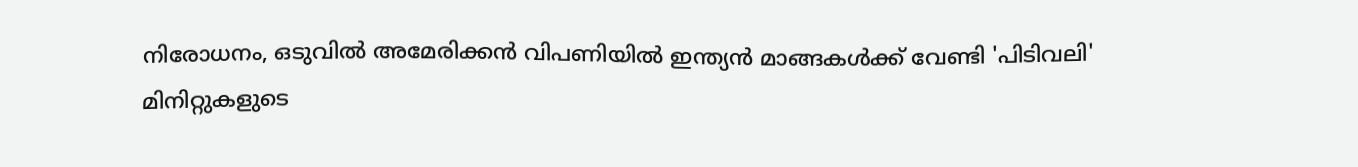നിരോധനം, ഒടുവിൽ അമേരിക്കൻ വിപണിയിൽ ഇന്ത്യൻ മാങ്ങകൾക്ക് വേണ്ടി 'പിടിവലി'
മിനിറ്റുകളുടെ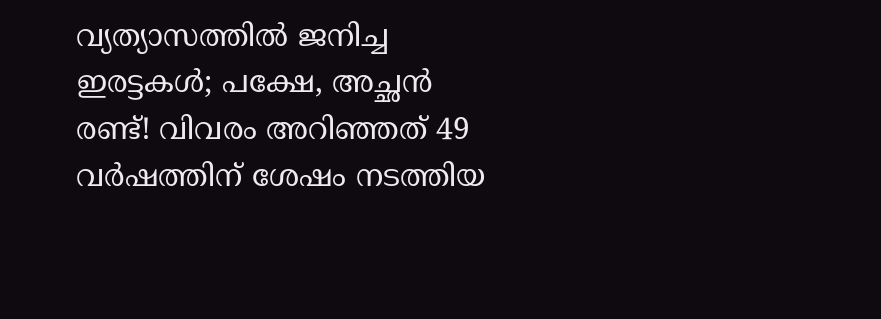വ്യത്യാസത്തിൽ ജനിച്ച ഇരട്ടകൾ; പക്ഷേ, അച്ഛൻ രണ്ട്! വിവരം അറിഞ്ഞത് 49 വർഷത്തിന് ശേഷം നടത്തിയ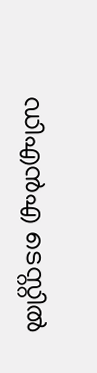ഡിഎൻഎ ടെസ്റ്റിൽ